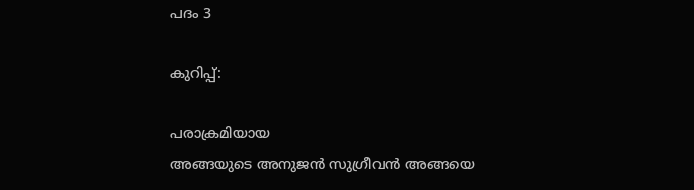പദം 3

കുറിപ്പ്:

പരാക്രമിയായ
അങ്ങയുടെ അനുജന്‍ സുഗ്രീവന്‍ അങ്ങയെ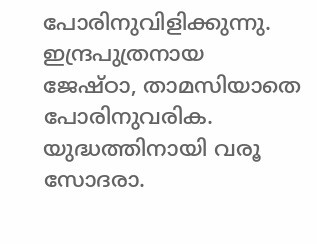പോരിനുവിളിക്കുന്നു. ഇന്ദ്രപുത്രനായ
ജേഷ്ഠാ, താമസിയാതെ പോരിനുവരിക. യുദ്ധത്തിനായി വരൂ സോദരാ.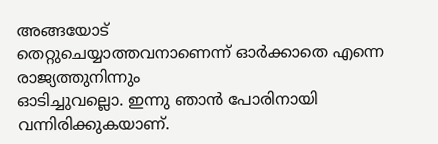അങ്ങയോട്
തെറ്റുചെയ്യാത്തവനാണെന്ന്‍ ഓര്‍ക്കാതെ എന്നെ രാജ്യത്തുനിന്നും
ഓടിച്ചുവല്ലൊ. ഇന്നു ഞാന്‍ പോരിനായി വന്നിരിക്കുകയാണ്.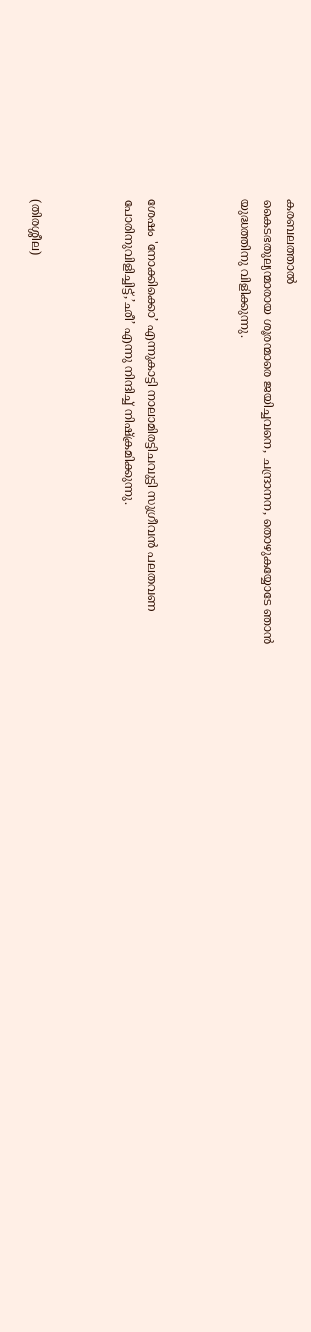കരബലത്താല്‍
കൈടഭതുല്യന്മാരായ ശൂരന്മാരെ ജയിച്ചവനെ, ചന്ദ്രാനന, തൊഴുകയ്യോടേ ഞാന്‍
യുദ്ധത്തിനു വിളിക്കുന്നു.



ശേഷം 'നോക്കിക്കൊ’ എന്നുകാട്ടി നാലാമിരട്ടിചവുട്ടി സുഗ്രീവന്‍ പലതവണ
പോരിനുവിളിച്ചിട്ട്,’ഛീ’ എന്നു നിന്ദിച്ച് നിഷ്ക്രമിക്കുന്നു.



(തിരശ്ശീല)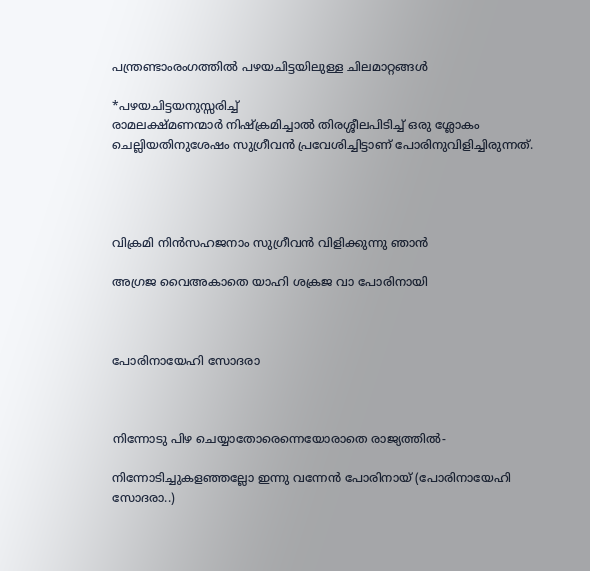പന്ത്രണ്ടാംരംഗത്തില്‍ പഴയചിട്ടയിലുള്ള ചിലമാറ്റങ്ങള്‍

*പഴയചിട്ടയനുസ്സരിച്ച്
രാമലക്ഷ്മണന്മാര്‍ നിഷ്ക്രമിച്ചാല്‍ തിരശ്ശീലപിടിച്ച് ഒരു ശ്ലോകം
ചെല്ലിയതിനുശേഷം സുഗ്രീവന്‍ പ്രവേശിച്ചിട്ടാണ് പോരിനുവിളിച്ചിരുന്നത്.




വിക്രമി നിന്‍സഹജനാം സുഗ്രീവന്‍ വിളിക്കുന്നു ഞാന്‍

അഗ്രജ വൈഅകാതെ യാഹി ശക്രജ വാ പോരിനായി



പോരിനായേഹി സോദരാ



നിന്നോടു പിഴ ചെയ്യാതോരെന്നെയോരാതെ രാജ്യത്തില്‍-

നിന്നോടിച്ചുകളഞ്ഞല്ലോ ഇന്നു വന്നേന്‍ പോരിനായ് (പോരിനായേഹി സോദരാ..)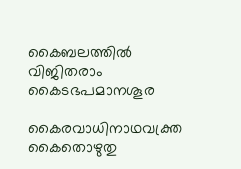കൈബലത്തില്‍ വിജിതരാം കൈടഭപമാനശൂര

കൈരവാധിനാഥവക്ത്ര കൈതൊഴുതു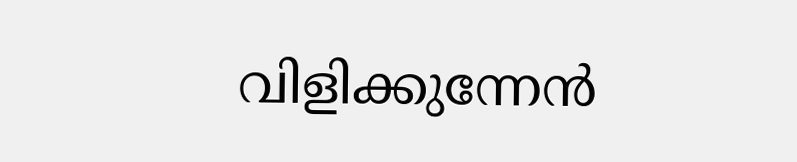വിളിക്കുന്നേന്‍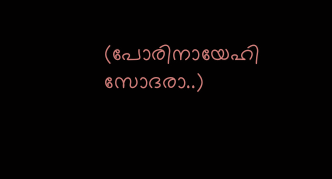(പോരിനായേഹി സോദരാ..)